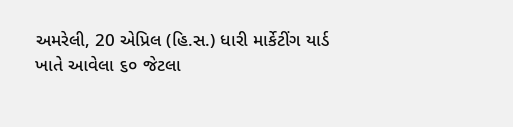અમરેલી, 20 એપ્રિલ (હિ.સ.) ધારી માર્કેટીંગ યાર્ડ ખાતે આવેલા ૬૦ જેટલા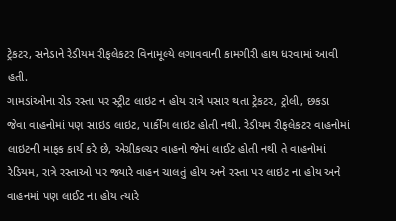ટ્રેકટર, સનેડાને રેડીયમ રીફલેકટર વિનામૂલ્યે લગાવવાની કામગીરી હાથ ધરવામાં આવી હતી.
ગામડાંઓના રોડ રસ્તા પર સ્ટ્રીટ લાઇટ ન હોય રાત્રે પસાર થતા ટ્રેકટર, ટ્રોલી, છકડા જેવા વાહનોમાં પણ સાઇડ લાઇટ, પાર્કીંગ લાઇટ હોતી નથી. રેડીયમ રીફલેકટર વાહનોમાં લાઇટની માફક કાર્ય કરે છે, એગ્રીકલ્ચર વાહનો જેમાં લાઈટ હોતી નથી તે વાહનોમાં રેડિયમ, રાત્રે રસ્તાઓ પર જ્યારે વાહન ચાલતું હોય અને રસ્તા પર લાઇટ ના હોય અને વાહનમાં પણ લાઈટ ના હોય ત્યારે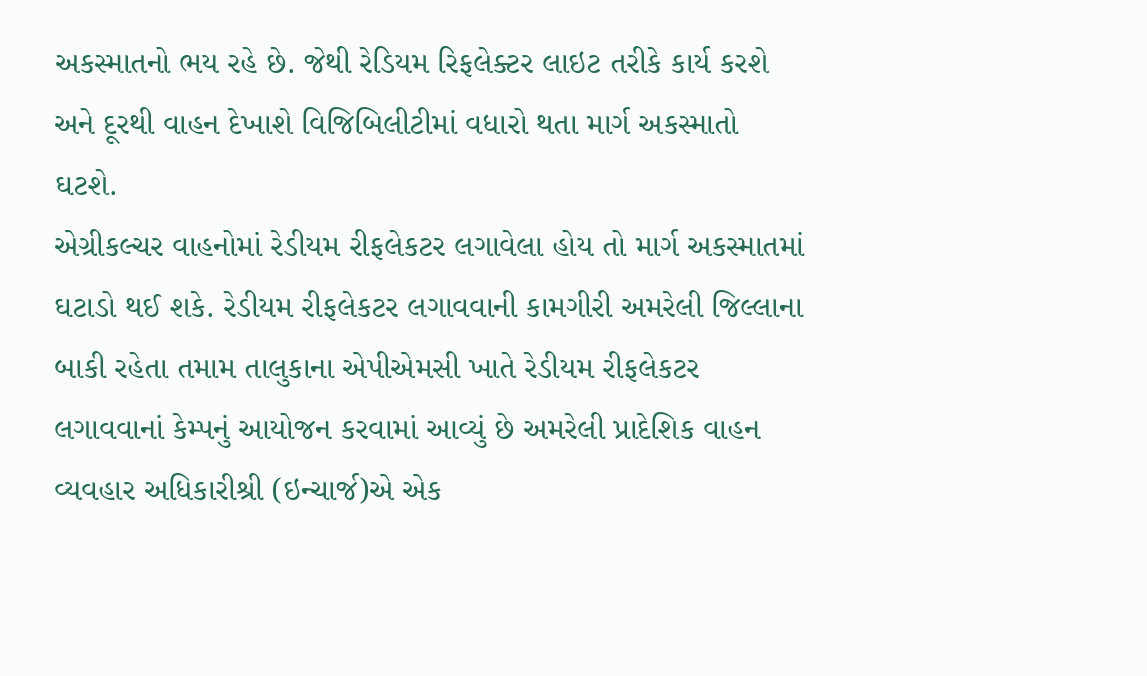અકસ્માતનો ભય રહે છે. જેથી રેડિયમ રિફલેક્ટર લાઇટ તરીકે કાર્ય કરશે અને દૂરથી વાહન દેખાશે વિજિબિલીટીમાં વધારો થતા માર્ગ અકસ્માતો ઘટશે.
એગ્રીકલ્ચર વાહનોમાં રેડીયમ રીફલેકટર લગાવેલા હોય તો માર્ગ અકસ્માતમાં ઘટાડો થઈ શકે. રેડીયમ રીફલેકટર લગાવવાની કામગીરી અમરેલી જિલ્લાના બાકી રહેતા તમામ તાલુકાના એપીએમસી ખાતે રેડીયમ રીફલેકટર લગાવવાનાં કેમ્પનું આયોજન કરવામાં આવ્યું છે અમરેલી પ્રાદેશિક વાહન વ્યવહાર અધિકારીશ્રી (ઇન્ચાર્જ)એ એક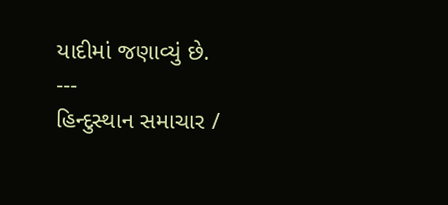યાદીમાં જણાવ્યું છે.
---
હિન્દુસ્થાન સમાચાર /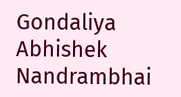Gondaliya Abhishek Nandrambhai